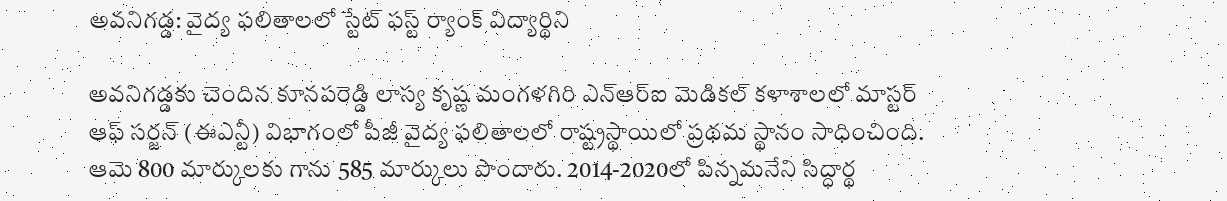అవనిగడ్డ: వైద్య ఫలితాలలో స్టేట్ ఫస్ట్ ర్యాంక్ విద్యార్థిని

అవనిగడ్డకు చెందిన కూనపరెడ్డి లాస్య కృష్ణ మంగళగిరి ఎన్ఆర్ఐ మెడికల్ కళాశాలలో మాస్టర్ ఆఫ్ సర్జన్ (ఈఎన్టీ) విభాగంలో పీజీ వైద్య ఫలితాలలో రాష్ట్రస్థాయిలో ప్రథమ స్థానం సాధించింది. ఆమె 800 మార్కులకు గాను 585 మార్కులు పొందారు. 2014-2020లో పిన్నమనేని సిద్ధార్థ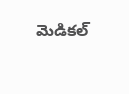మెడికల్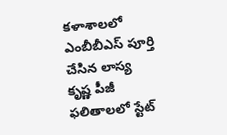కళాశాలలో ఎంబీబీఎస్ పూర్తి చేసిన లాస్య కృష్ణ పీజీ ఫలితాలలో స్టేట్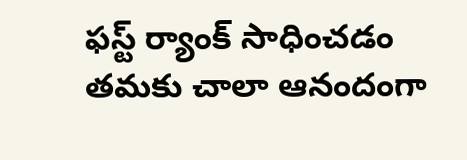ఫస్ట్ ర్యాంక్ సాధించడం తమకు చాలా ఆనందంగా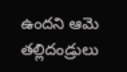ఉందని ఆమె తల్లిదండ్రులు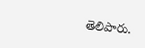తెలిపారు.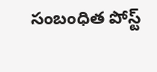సంబంధిత పోస్ట్